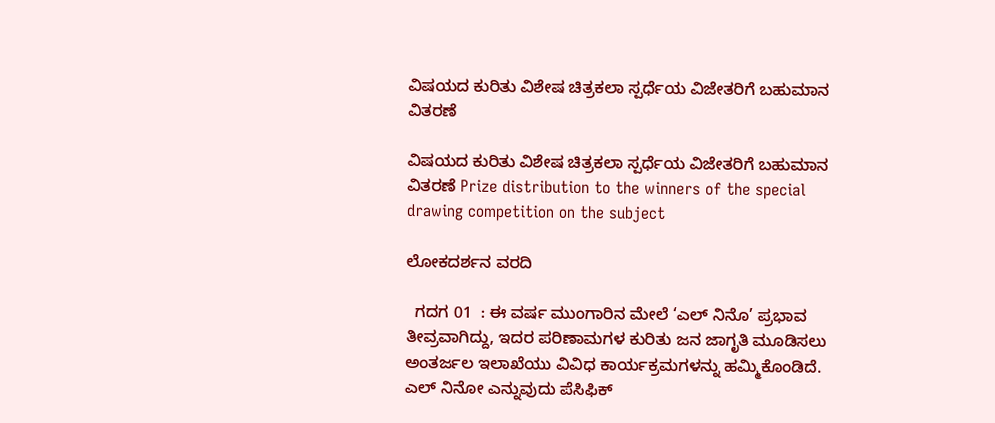ವಿಷಯದ ಕುರಿತು ವಿಶೇಷ ಚಿತ್ರಕಲಾ ಸ್ಪರ್ಧೆಯ ವಿಜೇತರಿಗೆ ಬಹುಮಾನ ವಿತರಣೆ

ವಿಷಯದ ಕುರಿತು ವಿಶೇಷ ಚಿತ್ರಕಲಾ ಸ್ಪರ್ಧೆಯ ವಿಜೇತರಿಗೆ ಬಹುಮಾನ ವಿತರಣೆ Prize distribution to the winners of the special drawing competition on the subject

ಲೋಕದರ್ಶನ ವರದಿ

  ಗದಗ 01  : ಈ ವರ್ಷ ಮುಂಗಾರಿನ ಮೇಲೆ ‘ಎಲ್ ನಿನೊ’ ಪ್ರಭಾವ ತೀವ್ರವಾಗಿದ್ದು, ಇದರ ಪರಿಣಾಮಗಳ ಕುರಿತು ಜನ ಜಾಗೃತಿ ಮೂಡಿಸಲು ಅಂತರ್ಜಲ ಇಲಾಖೆಯು ವಿವಿಧ ಕಾರ್ಯಕ್ರಮಗಳನ್ನು ಹಮ್ಮಿಕೊಂಡಿದೆ. ಎಲ್ ನಿನೋ ಎನ್ನುವುದು ಪೆಸಿಫಿಕ್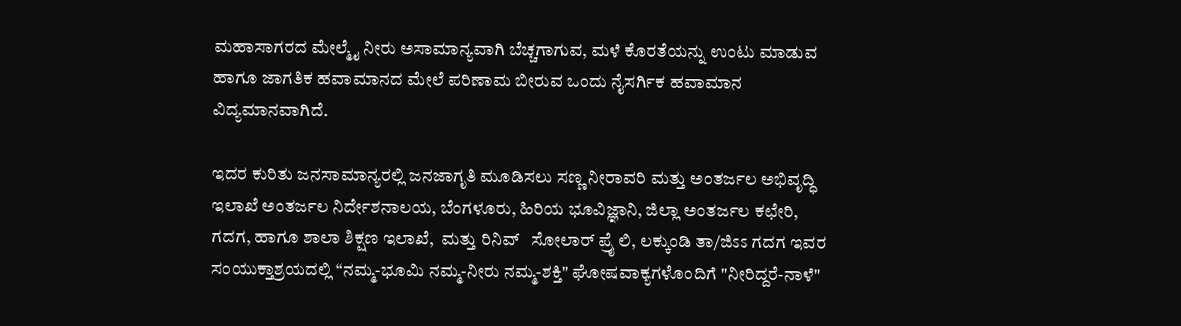ಮಹಾಸಾಗರದ ಮೇಲ್ಮೈ ನೀರು ಅಸಾಮಾನ್ಯವಾಗಿ ಬೆಚ್ಚಗಾಗುವ, ಮಳೆ ಕೊರತೆಯನ್ನು ಉಂಟು ಮಾಡುವ ಹಾಗೂ ಜಾಗತಿಕ ಹವಾಮಾನದ ಮೇಲೆ ಪರಿಣಾಮ ಬೀರುವ ಒಂದು ನೈಸರ್ಗಿಕ ಹವಾಮಾನ ವಿದ್ಯಮಾನವಾಗಿದೆ.

ಇದರ ಕುರಿತು ಜನಸಾಮಾನ್ಯರಲ್ಲಿ ಜನಜಾಗೃತಿ ಮೂಡಿಸಲು ಸಣ್ಣ ನೀರಾವರಿ ಮತ್ತು ಅಂತರ್ಜಲ ಅಭಿವೃದ್ಧಿ ಇಲಾಖೆ ಅಂತರ್ಜಲ ನಿರ್ದೇಶನಾಲಯ, ಬೆಂಗಳೂರು, ಹಿರಿಯ ಭೂವಿಜ್ಞಾನಿ, ಜಿಲ್ಲಾ ಅಂತರ್ಜಲ ಕಛೇರಿ, ಗದಗ, ಹಾಗೂ ಶಾಲಾ ಶಿಕ್ಷಣ ಇಲಾಖೆ,  ಮತ್ತು ರಿನಿವ್   ಸೋಲಾರ್ ಪ್ರೈ ಲಿ, ಲಕ್ಕುಂಡಿ ತಾ/ಜಿಽಽ ಗದಗ ಇವರ ಸಂಯುಕ್ತಾಶ್ರಯದಲ್ಲಿ “ನಮ್ಮ-ಭೂಮಿ ನಮ್ಮ-ನೀರು ನಮ್ಮ-ಶಕ್ತಿ" ಘೋಷವಾಕ್ಯಗಳೊಂದಿಗೆ "ನೀರಿದ್ದರೆ-ನಾಳೆ"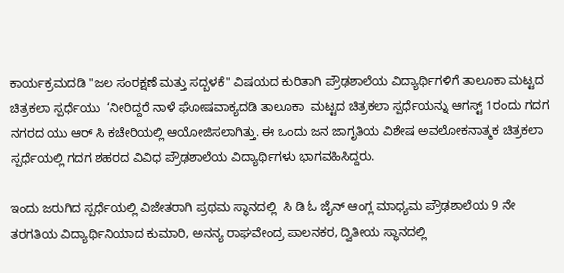ಕಾರ್ಯಕ್ರಮದಡಿ "ಜಲ ಸಂರಕ್ಷಣೆ ಮತ್ತು ಸದ್ಬಳಕೆ" ವಿಷಯದ ಕುರಿತಾಗಿ ಪ್ರೌಢಶಾಲೆಯ ವಿದ್ಯಾರ್ಥಿಗಳಿಗೆ ತಾಲೂಕಾ ಮಟ್ಟದ ಚಿತ್ರಕಲಾ ಸ್ಪರ್ಧೆಯು  ‘ನೀರಿದ್ದರೆ ನಾಳೆ ಘೋಷವಾಕ್ಯದಡಿ ತಾಲೂಕಾ  ಮಟ್ಟದ ಚಿತ್ರಕಲಾ ಸ್ಪರ್ಧೆಯನ್ನು ಆಗಸ್ಟ್‌ 1ರಂದು ಗದಗ ನಗರದ ಯು ಆರ್ ಸಿ ಕಚೇರಿಯಲ್ಲಿ ಆಯೋಜಿಸಲಾಗಿತ್ತು. ಈ ಒಂದು ಜನ ಜಾಗೃತಿಯ ವಿಶೇಷ ಅವಲೋಕನಾತ್ಮಕ ಚಿತ್ರಕಲಾ ಸ್ಪರ್ಧೆಯಲ್ಲಿ ಗದಗ ಶಹರದ ವಿವಿಧ ಪ್ರೌಢಶಾಲೆಯ ವಿದ್ಯಾರ್ಥಿಗಳು ಭಾಗವಹಿಸಿದ್ದರು.

ಇಂದು ಜರುಗಿದ ಸ್ಪರ್ಧೆಯಲ್ಲಿ ವಿಜೇತರಾಗಿ ಪ್ರಥಮ ಸ್ಥಾನದಲ್ಲಿ  ಸಿ ಡಿ ಓ ಜೈನ್ ಆಂಗ್ಲ ಮಾಧ್ಯಮ ಪ್ರೌಢಶಾಲೆಯ 9 ನೇ ತರಗತಿಯ ವಿದ್ಯಾರ್ಥಿನಿಯಾದ ಕುಮಾರಿ, ಅನನ್ಯ ರಾಘವೇಂದ್ರ ಪಾಲನಕರ, ದ್ವಿತೀಯ ಸ್ಥಾನದಲ್ಲಿ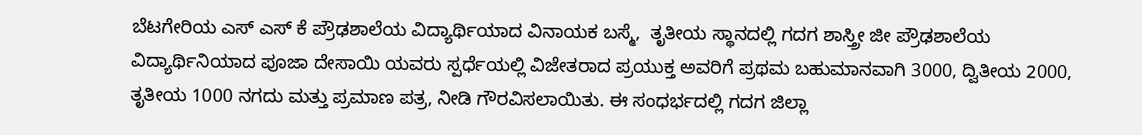ಬೆಟಗೇರಿಯ ಎಸ್ ಎಸ್ ಕೆ ಪ್ರೌಢಶಾಲೆಯ ವಿದ್ಯಾರ್ಥಿಯಾದ ವಿನಾಯಕ ಬಸ್ಮೆ,  ತೃತೀಯ ಸ್ಥಾನದಲ್ಲಿ ಗದಗ ಶಾಸ್ತ್ರೀ ಜೀ ಪ್ರೌಢಶಾಲೆಯ ವಿದ್ಯಾರ್ಥಿನಿಯಾದ ಪೂಜಾ ದೇಸಾಯಿ ಯವರು ಸ್ಪರ್ಧೆಯಲ್ಲಿ ವಿಜೇತರಾದ ಪ್ರಯುಕ್ತ ಅವರಿಗೆ ಪ್ರಥಮ ಬಹುಮಾನವಾಗಿ 3000, ದ್ವಿತೀಯ 2000, ತೃತೀಯ 1000 ನಗದು ಮತ್ತು ಪ್ರಮಾಣ ಪತ್ರ, ನೀಡಿ ಗೌರವಿಸಲಾಯಿತು. ಈ ಸಂಧರ್ಭದಲ್ಲಿ ಗದಗ ಜಿಲ್ಲಾ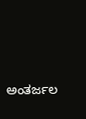ಅಂತರ್ಜಲ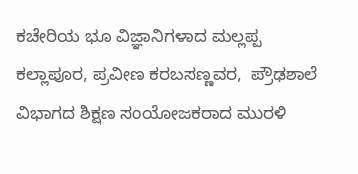ಕಚೇರಿಯ ಭೂ ವಿಜ್ಞಾನಿಗಳಾದ ಮಲ್ಲಪ್ಪ ಕಲ್ಲಾಪೂರ, ಪ್ರವೀಣ ಕರಬಸಣ್ಣವರ,  ಪ್ರೌಢಶಾಲೆ ವಿಭಾಗದ ಶಿಕ್ಷಣ ಸಂಯೋಜಕರಾದ ಮುರಳಿ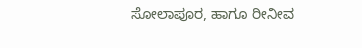ಸೋಲಾಪೂರ, ಹಾಗೂ ರೀನೀವ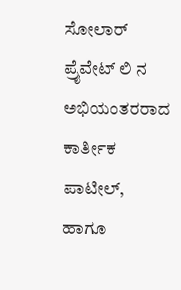ಸೋಲಾರ್ ಪ್ರೈವೇಟ್ ಲಿ ನ ಅಭಿಯಂತರರಾದ ಕಾರ್ತೀಕ ಪಾಟೀಲ್, ಹಾಗೂ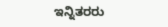ಇನ್ನಿತರರು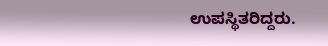ಉಪಸ್ಥಿತರಿದ್ದರು.